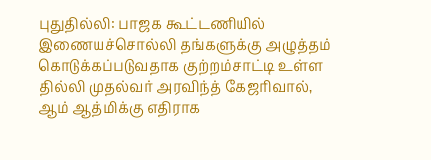புதுதில்லி: பாஜக கூட்டணியில் இணையச்சொல்லி தங்களுக்கு அழுத்தம் கொடுக்கப்படுவதாக குற்றம்சாட்டி உள்ள தில்லி முதல்வர் அரவிந்த் கேஜரிவால், ஆம் ஆத்மிக்கு எதிராக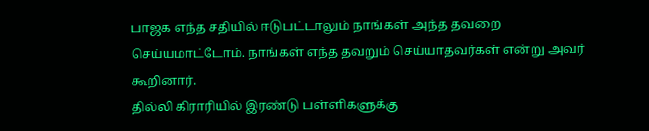பாஜக எந்த சதியில் ஈடுபட்டாலும் நாங்கள் அந்த தவறை செய்யமாட்டோம். நாங்கள் எந்த தவறும் செய்யாதவர்கள் என்று அவர் கூறினார்.
தில்லி கிராரியில் இரண்டு பள்ளிகளுக்கு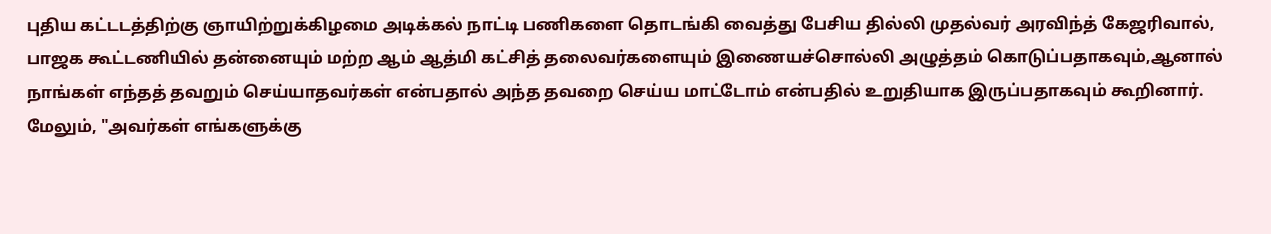புதிய கட்டடத்திற்கு ஞாயிற்றுக்கிழமை அடிக்கல் நாட்டி பணிகளை தொடங்கி வைத்து பேசிய தில்லி முதல்வர் அரவிந்த் கேஜரிவால், பாஜக கூட்டணியில் தன்னையும் மற்ற ஆம் ஆத்மி கட்சித் தலைவர்களையும் இணையச்சொல்லி அழுத்தம் கொடுப்பதாகவும்,ஆனால் நாங்கள் எந்தத் தவறும் செய்யாதவர்கள் என்பதால் அந்த தவறை செய்ய மாட்டோம் என்பதில் உறுதியாக இருப்பதாகவும் கூறினார்.
மேலும், "அவர்கள் எங்களுக்கு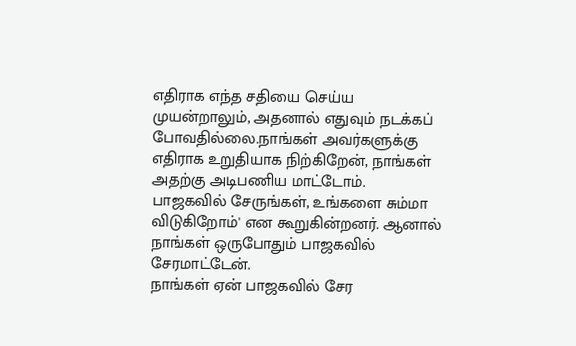எதிராக எந்த சதியை செய்ய முயன்றாலும், அதனால் எதுவும் நடக்கப் போவதில்லை.நாங்கள் அவர்களுக்கு எதிராக உறுதியாக நிற்கிறேன், நாங்கள் அதற்கு அடிபணிய மாட்டோம்.
பாஜகவில் சேருங்கள், உங்களை சும்மா விடுகிறோம்' என கூறுகின்றனர். ஆனால் நாங்கள் ஒருபோதும் பாஜகவில் சேரமாட்டேன்.
நாங்கள் ஏன் பாஜகவில் சேர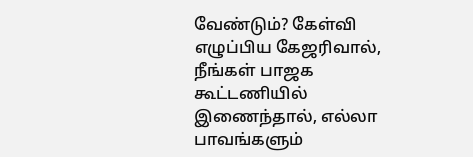வேண்டும்? கேள்வி எழுப்பிய கேஜரிவால், நீங்கள் பாஜக கூட்டணியில் இணைந்தால், எல்லா பாவங்களும்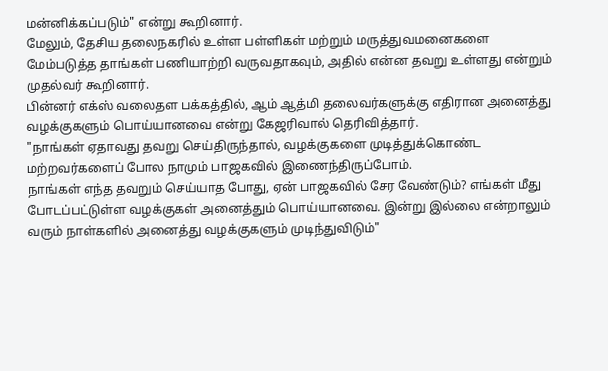மன்னிக்கப்படும்" என்று கூறினார்.
மேலும், தேசிய தலைநகரில் உள்ள பள்ளிகள் மற்றும் மருத்துவமனைகளை மேம்படுத்த தாங்கள் பணியாற்றி வருவதாகவும், அதில் என்ன தவறு உள்ளது என்றும் முதல்வர் கூறினார்.
பின்னர் எக்ஸ் வலைதள பக்கத்தில், ஆம் ஆத்மி தலைவர்களுக்கு எதிரான அனைத்து வழக்குகளும் பொய்யானவை என்று கேஜரிவால் தெரிவித்தார்.
"நாங்கள் ஏதாவது தவறு செய்திருந்தால், வழக்குகளை முடித்துக்கொண்ட மற்றவர்களைப் போல நாமும் பாஜகவில் இணைந்திருப்போம்.
நாங்கள் எந்த தவறும் செய்யாத போது, ஏன் பாஜகவில் சேர வேண்டும்? எங்கள் மீது போடப்பட்டுள்ள வழக்குகள் அனைத்தும் பொய்யானவை. இன்று இல்லை என்றாலும் வரும் நாள்களில் அனைத்து வழக்குகளும் முடிந்துவிடும்"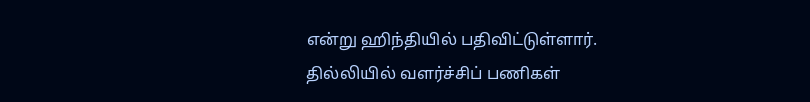என்று ஹிந்தியில் பதிவிட்டுள்ளார்.
தில்லியில் வளர்ச்சிப் பணிகள்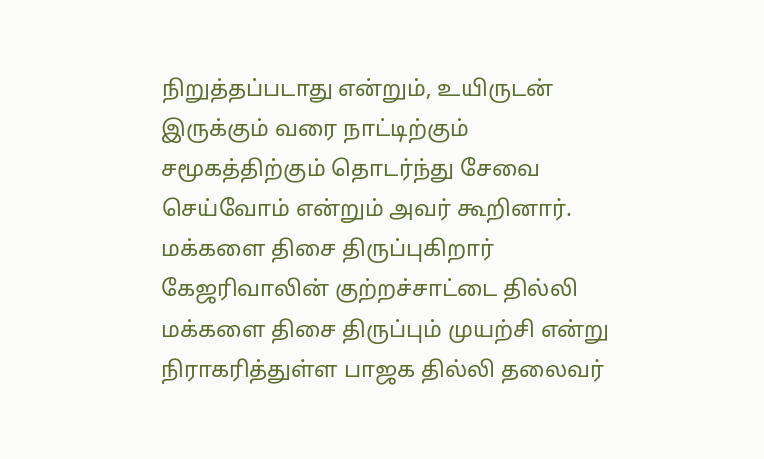நிறுத்தப்படாது என்றும், உயிருடன் இருக்கும் வரை நாட்டிற்கும் சமூகத்திற்கும் தொடர்ந்து சேவை செய்வோம் என்றும் அவர் கூறினார்.
மக்களை திசை திருப்புகிறார்
கேஜரிவாலின் குற்றச்சாட்டை தில்லி மக்களை திசை திருப்பும் முயற்சி என்று நிராகரித்துள்ள பாஜக தில்லி தலைவர்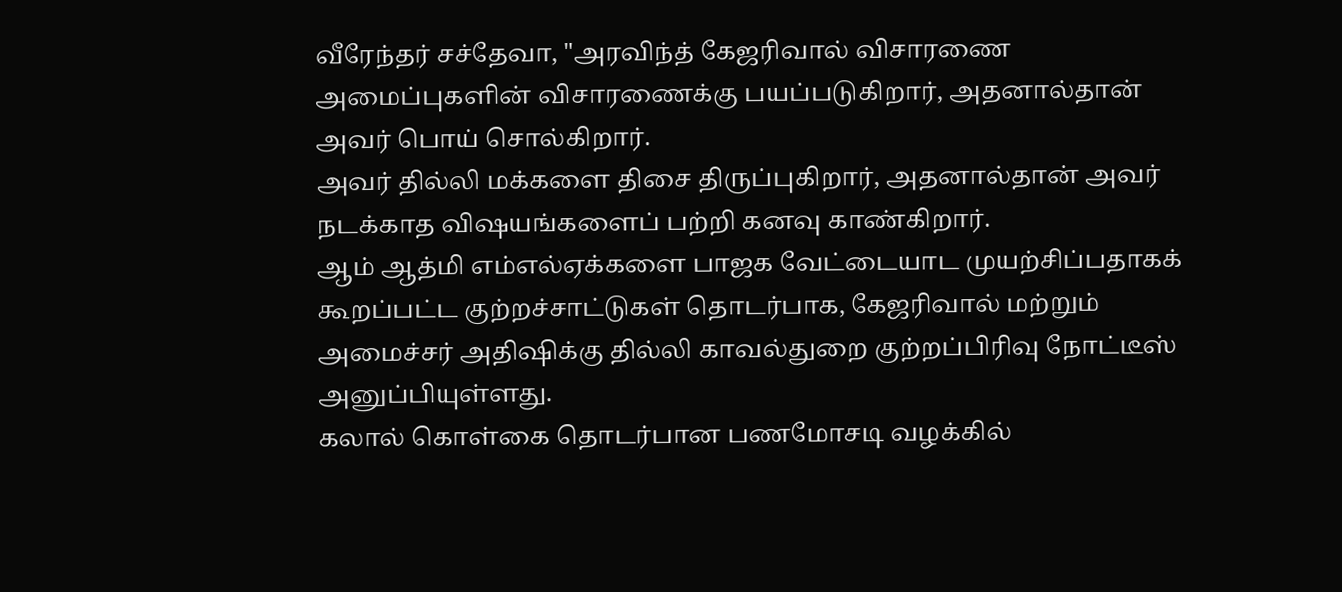வீரேந்தர் சச்தேவா, "அரவிந்த் கேஜரிவால் விசாரணை அமைப்புகளின் விசாரணைக்கு பயப்படுகிறார், அதனால்தான் அவர் பொய் சொல்கிறார்.
அவர் தில்லி மக்களை திசை திருப்புகிறார், அதனால்தான் அவர் நடக்காத விஷயங்களைப் பற்றி கனவு காண்கிறார்.
ஆம் ஆத்மி எம்எல்ஏக்களை பாஜக வேட்டையாட முயற்சிப்பதாகக் கூறப்பட்ட குற்றச்சாட்டுகள் தொடர்பாக, கேஜரிவால் மற்றும் அமைச்சர் அதிஷிக்கு தில்லி காவல்துறை குற்றப்பிரிவு நோட்டீஸ் அனுப்பியுள்ளது.
கலால் கொள்கை தொடர்பான பணமோசடி வழக்கில்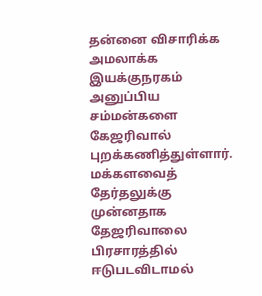தன்னை விசாரிக்க அமலாக்க இயக்குநரகம் அனுப்பிய சம்மன்களை கேஜரிவால் புறக்கணித்துள்ளார்.
மக்களவைத் தேர்தலுக்கு முன்னதாக தேஜரிவாலை பிரசாரத்தில் ஈடுபடவிடாமல்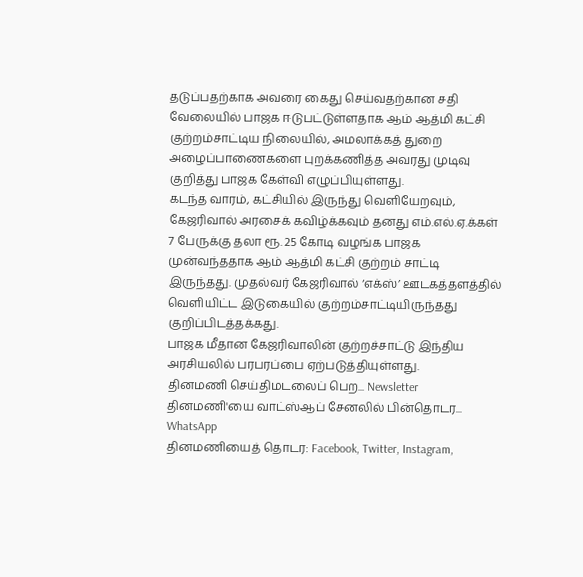தடுப்பதற்காக அவரை கைது செய்வதற்கான சதி வேலையில் பாஜக ஈடுபட்டுள்ளதாக ஆம் ஆத்மி கட்சி குற்றம்சாட்டிய நிலையில், அமலாக்கத் துறை அழைப்பாணைகளை புறக்கணித்த அவரது முடிவு குறித்து பாஜக கேள்வி எழுப்பியுள்ளது.
கடந்த வாரம், கட்சியில் இருந்து வெளியேறவும், கேஜரிவால் அரசைக் கவிழ்க்கவும் தனது எம்.எல்.ஏ.க்கள் 7 பேருக்கு தலா ரூ. 25 கோடி வழங்க பாஜக முன்வந்ததாக ஆம் ஆத்மி கட்சி குற்றம் சாட்டி இருந்தது. முதல்வர் கேஜரிவால் ‘எக்ஸ்’ ஊடகத்தளத்தில் வெளியிட்ட இடுகையில் குற்றம்சாட்டியிருந்தது குறிப்பிடத்தக்கது.
பாஜக மீதான கேஜரிவாலின் குற்றச்சாட்டு இந்திய அரசியலில் பரபரப்பை ஏற்படுத்தியுள்ளது.
தினமணி செய்திமடலைப் பெற... Newsletter
தினமணி'யை வாட்ஸ்ஆப் சேனலில் பின்தொடர... WhatsApp
தினமணியைத் தொடர: Facebook, Twitter, Instagram,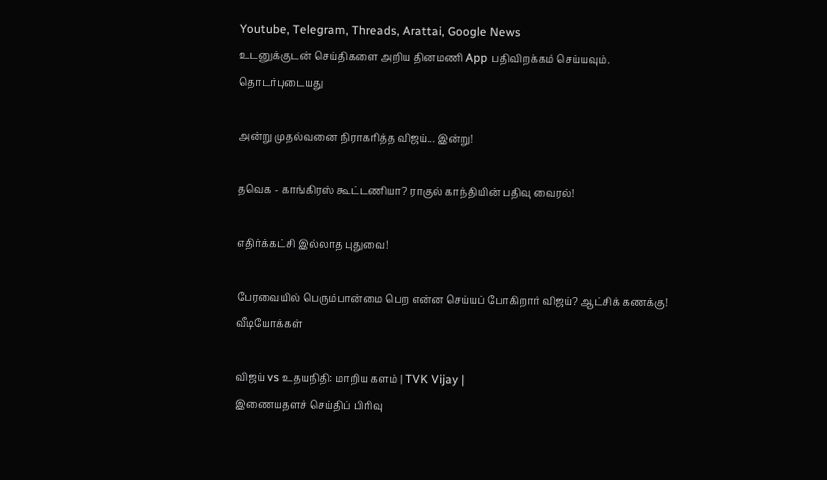Youtube, Telegram, Threads, Arattai, Google News
உடனுக்குடன் செய்திகளை அறிய தினமணி App பதிவிறக்கம் செய்யவும்.
தொடர்புடையது

அன்று முதல்வனை நிராகரித்த விஜய்... இன்று!

தவெக - காங்கிரஸ் கூட்டணியா? ராகுல் காந்தியின் பதிவு வைரல்!

எதிர்க்கட்சி இல்லாத புதுவை!

பேரவையில் பெரும்பான்மை பெற என்ன செய்யப் போகிறார் விஜய்? ஆட்சிக் கணக்கு!
வீடியோக்கள்

விஜய் vs உதயநிதி: மாறிய களம் | TVK Vijay |
இணையதளச் செய்திப் பிரிவு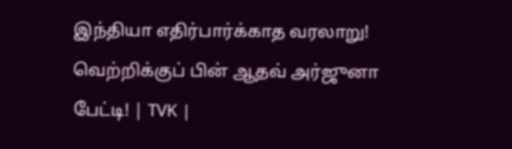இந்தியா எதிர்பார்க்காத வரலாறு! வெற்றிக்குப் பின் ஆதவ் அர்ஜுனா பேட்டி! | TVK |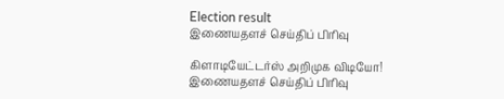Election result
இணையதளச் செய்திப் பிரிவு

கிளாடியேட்டர்ஸ் அறிமுக விடியோ!
இணையதளச் செய்திப் பிரிவு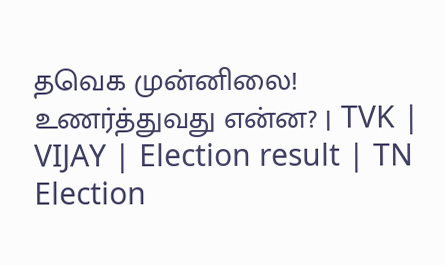தவெக முன்னிலை! உணர்த்துவது என்ன? | TVK | VIJAY | Election result | TN Election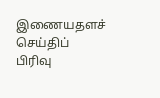இணையதளச் செய்திப் பிரிவு